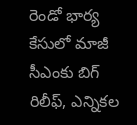రెండో భార్య కేసులో మాజీ సీఎంకు బిగ్ రిలీఫ్, ఎన్నికల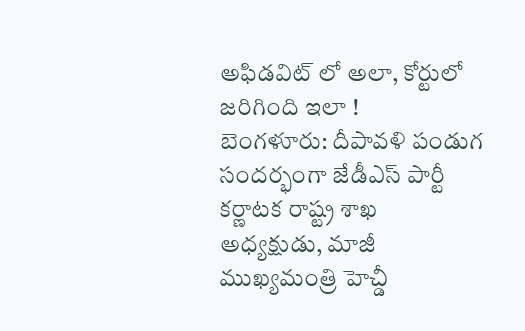అఫిడవిట్ లో అలా, కోర్టులో జరిగింది ఇలా !
బెంగళూరు: దీపావళి పండుగ సందర్భంగా జేడీఎస్ పార్టీ కర్ణాటక రాష్ట్ర శాఖ అధ్యక్షుడు, మాజీ ముఖ్యమంత్రి హెచ్డీ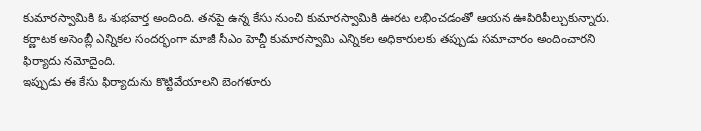కుమారస్వామికి ఓ శుభవార్త అందింది. తనపై ఉన్న కేసు నుంచి కుమారస్వామికి ఊరట లభించడంతో ఆయన ఊపిరిపీల్చుకున్నారు. కర్ణాటక అసెంబ్లీ ఎన్నికల సందర్భంగా మాజీ సీఎం హెచ్డీ కుమారస్వామి ఎన్నికల అధికారులకు తప్పుడు సమాచారం అందించారని ఫిర్యాదు నమోదైంది.
ఇప్పుడు ఈ కేసు ఫిర్యాదును కొట్టివేయాలని బెంగళూరు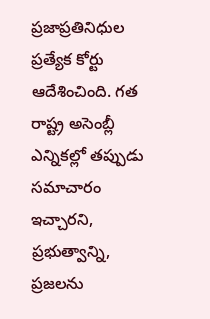ప్రజాప్రతినిధుల ప్రత్యేక కోర్టు ఆదేశించింది. గత రాష్ట్ర అసెంబ్లీ ఎన్నికల్లో తప్పుడు సమాచారం ఇచ్చారని, ప్రభుత్వాన్ని, ప్రజలను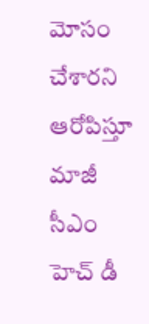మోసం చేశారని ఆరోపిస్తూ మాజీ సీఎం హెచ్ డీ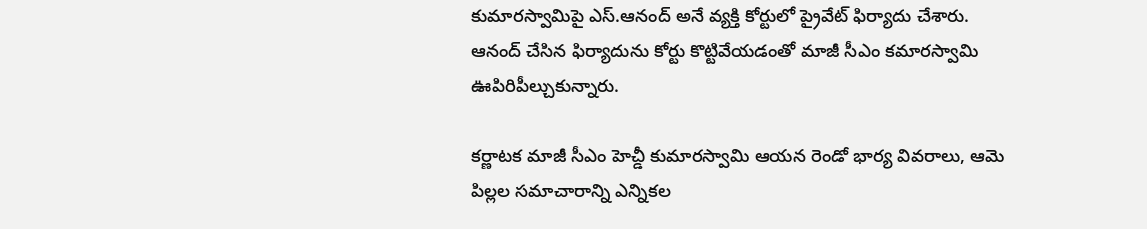కుమారస్వామిపై ఎస్.ఆనంద్ అనే వ్యక్తి కోర్టులో ప్రైవేట్ ఫిర్యాదు చేశారు. ఆనంద్ చేసిన ఫిర్యాదును కోర్టు కొట్టివేయడంతో మాజీ సీఎం కమారస్వామి ఊపిరిపీల్చుకున్నారు.

కర్ణాటక మాజీ సీఎం హెచ్డీ కుమారస్వామి ఆయన రెండో భార్య వివరాలు, ఆమె పిల్లల సమాచారాన్ని ఎన్నికల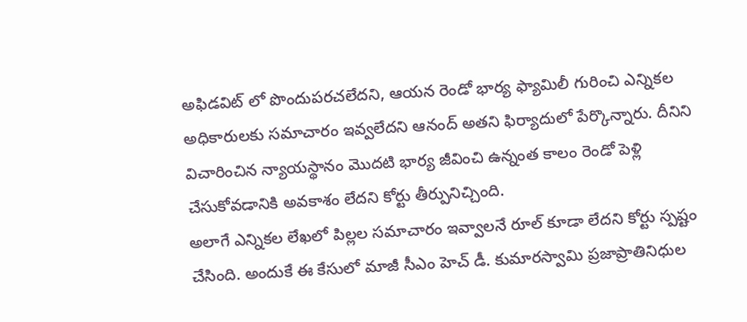అఫిడవిట్ లో పొందుపరచలేదని, ఆయన రెండో భార్య ఫ్యామిలీ గురించి ఎన్నికల అధికారులకు సమాచారం ఇవ్వలేదని ఆనంద్ అతని ఫిర్యాదులో పేర్కొన్నారు. దీనిని విచారించిన న్యాయస్థానం మొదటి భార్య జీవించి ఉన్నంత కాలం రెండో పెళ్లి చేసుకోవడానికి అవకాశం లేదని కోర్టు తీర్పునిచ్చింది.
అలాగే ఎన్నికల లేఖలో పిల్లల సమాచారం ఇవ్వాలనే రూల్ కూడా లేదని కోర్టు స్పష్టం చేసింది. అందుకే ఈ కేసులో మాజీ సీఎం హెచ్ డీ. కుమారస్వామి ప్రజాప్రాతినిధుల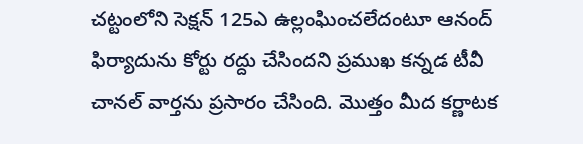చట్టంలోని సెక్షన్ 125ఎ ఉల్లంఘించలేదంటూ ఆనంద్ ఫిర్యాదును కోర్టు రద్దు చేసిందని ప్రముఖ కన్నడ టీవీ చానల్ వార్తను ప్రసారం చేసింది. మొత్తం మీద కర్ణాటక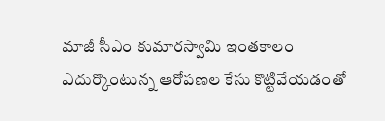మాజీ సీఎం కుమారస్వామి ఇంతకాలం ఎదుర్కొంటున్న ఆరోపణల కేసు కొట్టివేయడంతో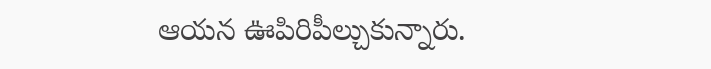ఆయన ఊపిరిపీల్చుకున్నారు.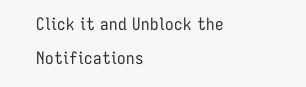Click it and Unblock the Notifications